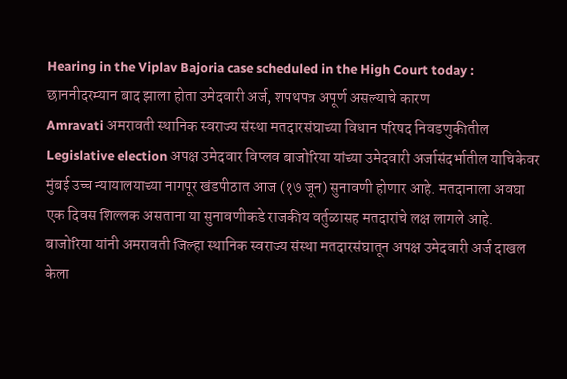Hearing in the Viplav Bajoria case scheduled in the High Court today : छाननीदरम्यान बाद झाला होता उमेदवारी अर्ज, शपथपत्र अपूर्ण असल्याचे कारण
Amravati अमरावती स्थानिक स्वराज्य संस्था मतदारसंघाच्या विधान परिषद निवडणुकीतील Legislative election अपक्ष उमेदवार विप्लव बाजोरिया यांच्या उमेदवारी अर्जासंदर्भातील याचिकेवर मुंबई उच्च न्यायालयाच्या नागपूर खंडपीठात आज (१७ जून) सुनावणी होणार आहे. मतदानाला अवघा एक दिवस शिल्लक असताना या सुनावणीकडे राजकीय वर्तुळासह मतदारांचे लक्ष लागले आहे.
बाजोरिया यांनी अमरावती जिल्हा स्थानिक स्वराज्य संस्था मतदारसंघातून अपक्ष उमेदवारी अर्ज दाखल केला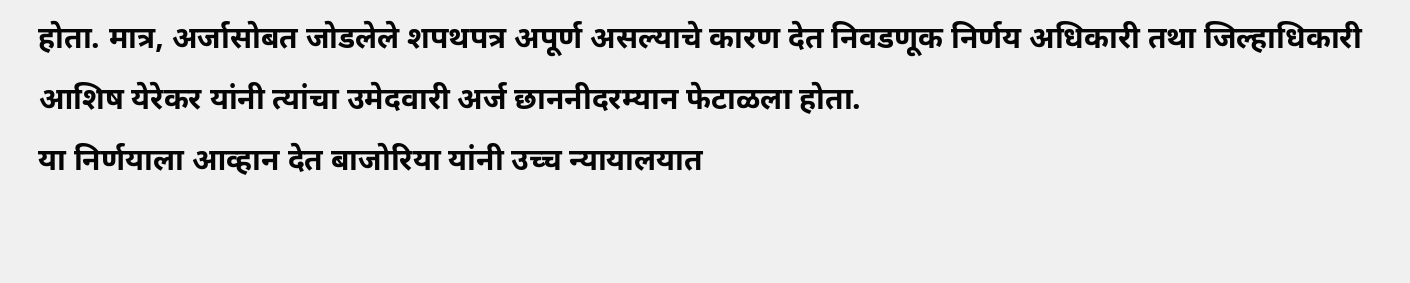होता. मात्र, अर्जासोबत जोडलेले शपथपत्र अपूर्ण असल्याचे कारण देत निवडणूक निर्णय अधिकारी तथा जिल्हाधिकारी आशिष येरेकर यांनी त्यांचा उमेदवारी अर्ज छाननीदरम्यान फेटाळला होता.
या निर्णयाला आव्हान देत बाजोरिया यांनी उच्च न्यायालयात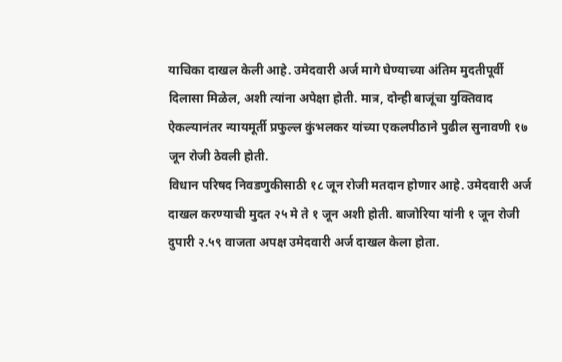याचिका दाखल केली आहे. उमेदवारी अर्ज मागे घेण्याच्या अंतिम मुदतीपूर्वी दिलासा मिळेल, अशी त्यांना अपेक्षा होती. मात्र, दोन्ही बाजूंचा युक्तिवाद ऐकल्यानंतर न्यायमूर्ती प्रफुल्ल कुंभलकर यांच्या एकलपीठाने पुढील सुनावणी १७ जून रोजी ठेवली होती.
विधान परिषद निवडणुकीसाठी १८ जून रोजी मतदान होणार आहे. उमेदवारी अर्ज दाखल करण्याची मुदत २५ मे ते १ जून अशी होती. बाजोरिया यांनी १ जून रोजी दुपारी २.५९ वाजता अपक्ष उमेदवारी अर्ज दाखल केला होता.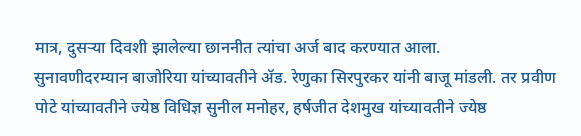मात्र, दुसऱ्या दिवशी झालेल्या छाननीत त्यांचा अर्ज बाद करण्यात आला.
सुनावणीदरम्यान बाजोरिया यांच्यावतीने ॲड. रेणुका सिरपुरकर यांनी बाजू मांडली. तर प्रवीण पोटे यांच्यावतीने ज्येष्ठ विधिज्ञ सुनील मनोहर, हर्षजीत देशमुख यांच्यावतीने ज्येष्ठ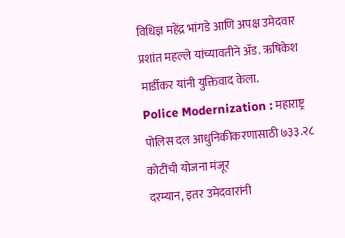विधिज्ञ महेंद्र भांगडे आणि अपक्ष उमेदवार प्रशांत महल्ले यांच्यावतीने ॲड. ऋषिकेश मार्डीकर यांनी युक्तिवाद केला.
Police Modernization : महाराष्ट्र पोलिस दल आधुनिकीकरणासाठी ७३३.२८ कोटींची योजना मंजूर
दरम्यान, इतर उमेदवारांनी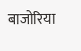बाजोरिया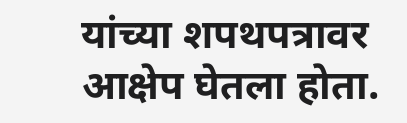यांच्या शपथपत्रावर आक्षेप घेतला होता.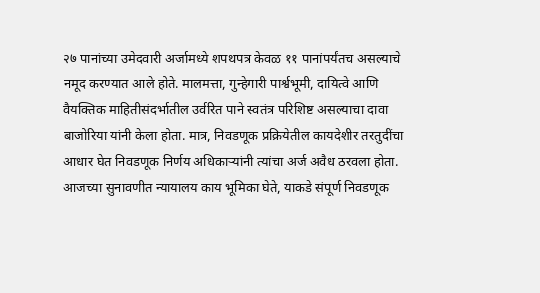२७ पानांच्या उमेदवारी अर्जामध्ये शपथपत्र केवळ ११ पानांपर्यंतच असल्याचे नमूद करण्यात आले होते. मालमत्ता, गुन्हेगारी पार्श्वभूमी, दायित्वे आणि वैयक्तिक माहितीसंदर्भातील उर्वरित पाने स्वतंत्र परिशिष्ट असल्याचा दावा बाजोरिया यांनी केला होता. मात्र, निवडणूक प्रक्रियेतील कायदेशीर तरतुदींचा आधार घेत निवडणूक निर्णय अधिकाऱ्यांनी त्यांचा अर्ज अवैध ठरवला होता. आजच्या सुनावणीत न्यायालय काय भूमिका घेते, याकडे संपूर्ण निवडणूक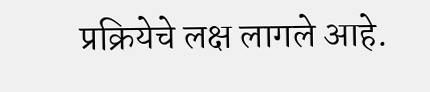प्रक्रियेचे लक्ष लागले आहे.